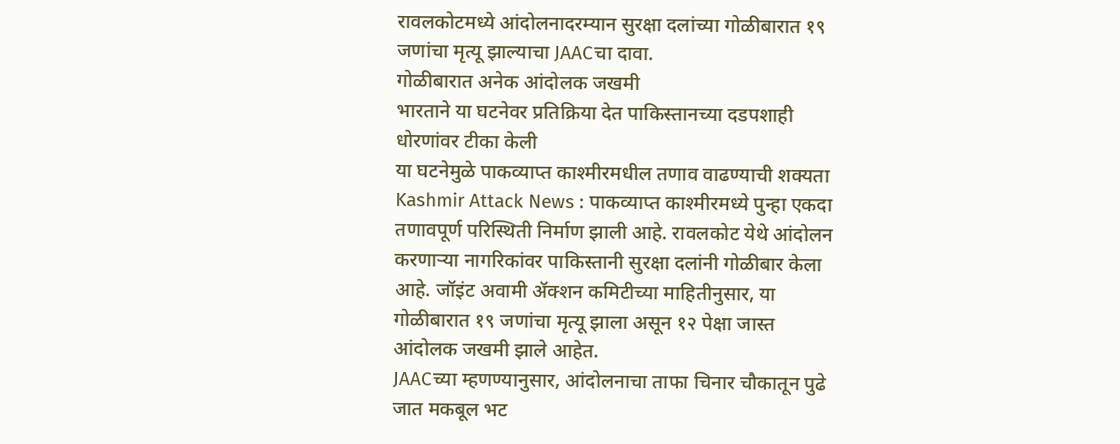रावलकोटमध्ये आंदोलनादरम्यान सुरक्षा दलांच्या गोळीबारात १९ जणांचा मृत्यू झाल्याचा JAACचा दावा.
गोळीबारात अनेक आंदोलक जखमी
भारताने या घटनेवर प्रतिक्रिया देत पाकिस्तानच्या दडपशाही धोरणांवर टीका केली
या घटनेमुळे पाकव्याप्त काश्मीरमधील तणाव वाढण्याची शक्यता
Kashmir Attack News : पाकव्याप्त काश्मीरमध्ये पुन्हा एकदा तणावपूर्ण परिस्थिती निर्माण झाली आहे. रावलकोट येथे आंदोलन करणाऱ्या नागरिकांवर पाकिस्तानी सुरक्षा दलांनी गोळीबार केला आहे. जॉइंट अवामी ॲक्शन कमिटीच्या माहितीनुसार, या गोळीबारात १९ जणांचा मृत्यू झाला असून १२ पेक्षा जास्त आंदोलक जखमी झाले आहेत.
JAACच्या म्हणण्यानुसार, आंदोलनाचा ताफा चिनार चौकातून पुढे जात मकबूल भट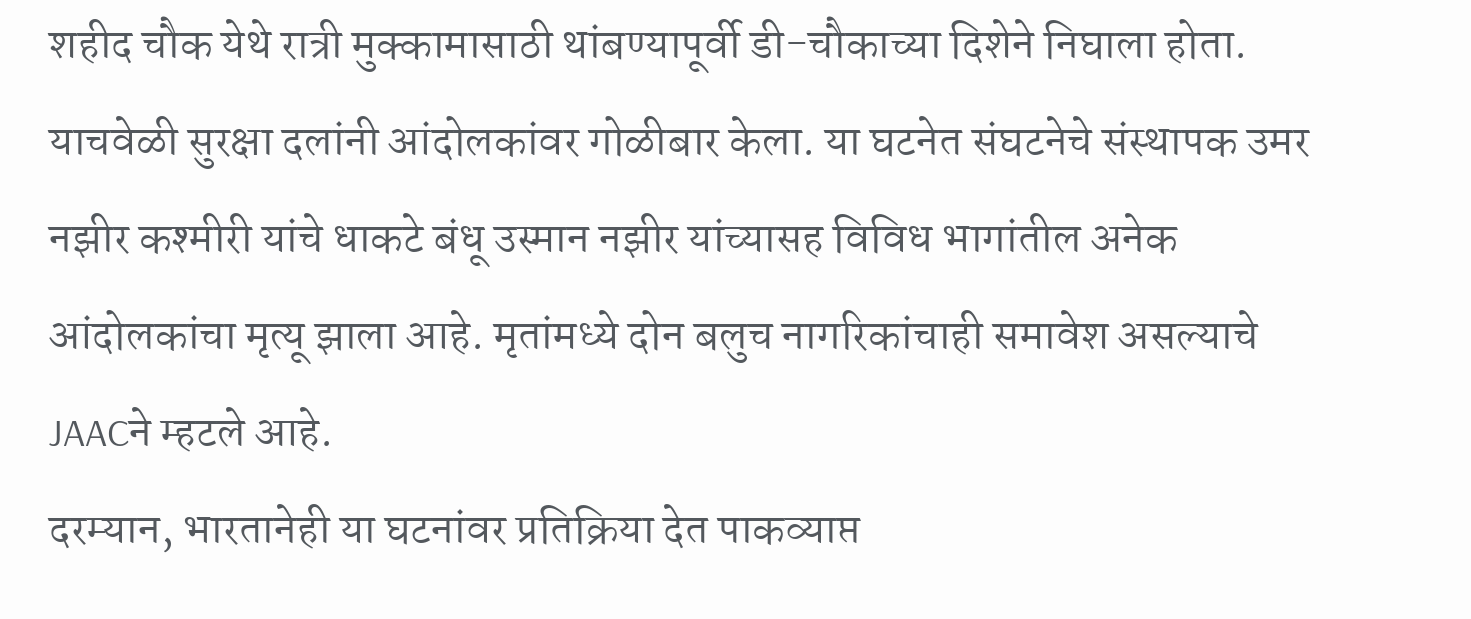शहीद चौक येथे रात्री मुक्कामासाठी थांबण्यापूर्वी डी-चौकाच्या दिशेने निघाला होता. याचवेळी सुरक्षा दलांनी आंदोलकांवर गोळीबार केला. या घटनेत संघटनेचे संस्थापक उमर नझीर कश्मीरी यांचे धाकटे बंधू उस्मान नझीर यांच्यासह विविध भागांतील अनेक आंदोलकांचा मृत्यू झाला आहे. मृतांमध्ये दोन बलुच नागरिकांचाही समावेश असल्याचे JAACने म्हटले आहे.
दरम्यान, भारतानेही या घटनांवर प्रतिक्रिया देत पाकव्याप्त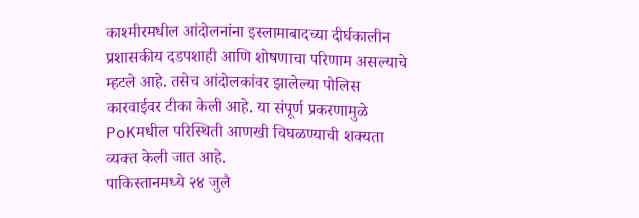काश्मीरमधील आंदोलनांना इस्लामाबादच्या दीर्घकालीन प्रशासकीय दडपशाही आणि शोषणाचा परिणाम असल्याचे म्हटले आहे. तसेच आंदोलकांवर झालेल्या पोलिस कारवाईवर टीका केली आहे. या संपूर्ण प्रकरणामुळे PoKमधील परिस्थिती आणखी चिघळण्याची शक्यता व्यक्त केली जात आहे.
पाकिस्तानमध्ये २४ जुलै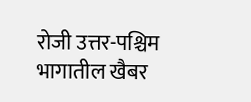रोजी उत्तर-पश्चिम भागातील खैबर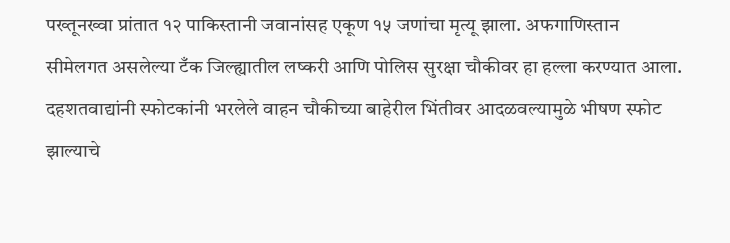पख्तूनख्वा प्रांतात १२ पाकिस्तानी जवानांसह एकूण १५ जणांचा मृत्यू झाला. अफगाणिस्तान सीमेलगत असलेल्या टँक जिल्ह्यातील लष्करी आणि पोलिस सुरक्षा चौकीवर हा हल्ला करण्यात आला. दहशतवाद्यांनी स्फोटकांनी भरलेले वाहन चौकीच्या बाहेरील भिंतीवर आदळवल्यामुळे भीषण स्फोट झाल्याचे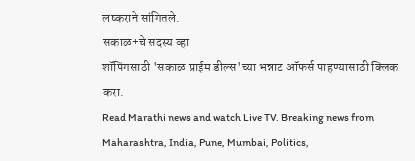लष्कराने सांगितले.
सकाळ+चे सदस्य व्हा
शॉपिंगसाठी 'सकाळ प्राईम डील्स'च्या भन्नाट ऑफर्स पाहण्यासाठी क्लिक करा.
Read Marathi news and watch Live TV. Breaking news from Maharashtra, India, Pune, Mumbai, Politics,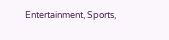Entertainment, Sports,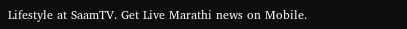Lifestyle at SaamTV. Get Live Marathi news on Mobile.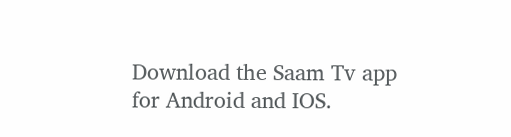Download the Saam Tv app for Android and IOS.